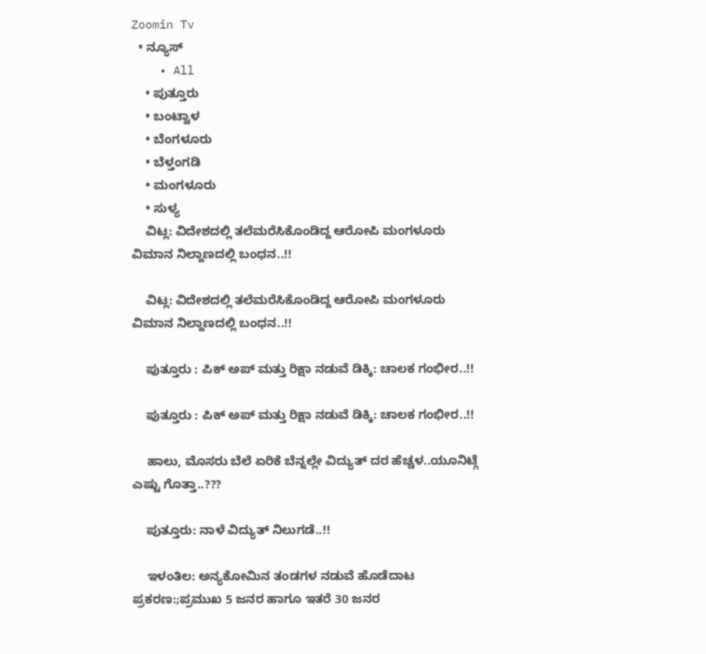Zoomin Tv
  • ನ್ಯೂಸ್
    • All
    • ಪುತ್ತೂರು
    • ಬಂಟ್ವಾಳ
    • ಬೆಂಗಳೂರು
    • ಬೆಳ್ತಂಗಡಿ
    • ಮಂಗಳೂರು
    • ಸುಳ್ಯ
    ವಿಟ್ಲ: ವಿದೇಶದಲ್ಲಿ ತಲೆಮರೆಸಿಕೊಂಡಿದ್ದ ಆರೋಪಿ ಮಂಗಳೂರು ವಿಮಾನ ನಿಲ್ದಾಣದಲ್ಲಿ ಬಂಧನ..!!

    ವಿಟ್ಲ: ವಿದೇಶದಲ್ಲಿ ತಲೆಮರೆಸಿಕೊಂಡಿದ್ದ ಆರೋಪಿ ಮಂಗಳೂರು ವಿಮಾನ ನಿಲ್ದಾಣದಲ್ಲಿ ಬಂಧನ..!!

    ಪುತ್ತೂರು : ಪಿಕ್ ಅಪ್ ಮತ್ತು ರಿಕ್ಷಾ ನಡುವೆ ಡಿಕ್ಕಿ: ಚಾಲಕ ಗಂಭೀರ..!!

    ಪುತ್ತೂರು : ಪಿಕ್ ಅಪ್ ಮತ್ತು ರಿಕ್ಷಾ ನಡುವೆ ಡಿಕ್ಕಿ: ಚಾಲಕ ಗಂಭೀರ..!!

    ಹಾಲು, ಮೊಸರು ಬೆಲೆ ಏರಿಕೆ ಬೆನ್ನಲ್ಲೇ ವಿದ್ಯುತ್‌ ದರ ಹೆಚ್ಚಳ..ಯೂನಿಟ್ಗೆ ಎಷ್ಟು ಗೊತ್ತಾ..???

    ಪುತ್ತೂರು: ನಾಳೆ ವಿದ್ಯುತ್ ನಿಲುಗಡೆ..!!

    ಇಳಂತಿಲ: ಅನ್ಯಕೋಮಿನ ತಂಡಗಳ ನಡುವೆ ಹೊಡೆದಾಟ ಪ್ರಕರಣ:;ಪ್ರಮುಖ 5 ಜನರ ಹಾಗೂ ಇತರೆ 30 ಜನರ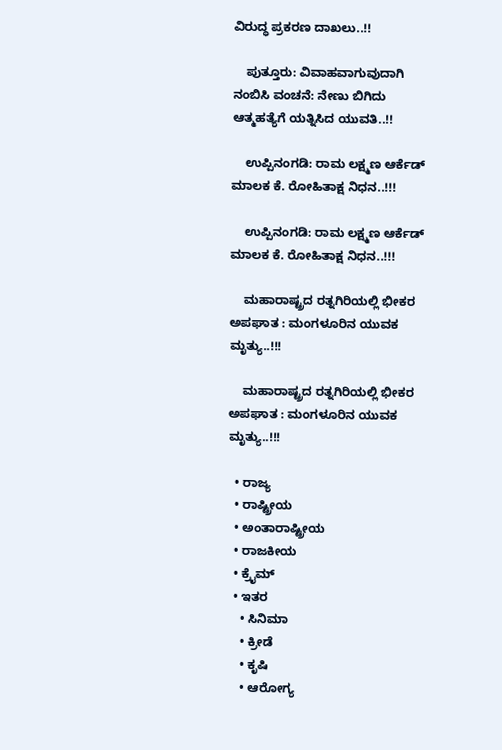ವಿರುದ್ಧ ಪ್ರಕರಣ ದಾಖಲು..!!

    ಪುತ್ತೂರು: ವಿವಾಹವಾಗುವುದಾಗಿ ನಂಬಿಸಿ ವಂಚನೆ: ನೇಣು ಬಿಗಿದು ಆತ್ಮಹತ್ಯೆಗೆ ಯತ್ನಿಸಿದ ಯುವತಿ..!!

    ಉಪ್ಪಿನಂಗಡಿ: ರಾಮ ಲಕ್ಷ್ಮಣ ಆರ್ಕೆಡ್ ಮಾಲಕ ಕೆ. ರೋಹಿತಾಕ್ಷ ನಿಧನ..!!!

    ಉಪ್ಪಿನಂಗಡಿ: ರಾಮ ಲಕ್ಷ್ಮಣ ಆರ್ಕೆಡ್ ಮಾಲಕ ಕೆ. ರೋಹಿತಾಕ್ಷ ನಿಧನ..!!!

    ಮಹಾರಾಷ್ಟ್ರದ ರತ್ನಗಿರಿಯಲ್ಲಿ ಭೀಕರ ಅಪಘಾತ : ಮಂಗಳೂರಿನ ಯುವಕ ಮೃತ್ಯು..!!!

    ಮಹಾರಾಷ್ಟ್ರದ ರತ್ನಗಿರಿಯಲ್ಲಿ ಭೀಕರ ಅಪಘಾತ : ಮಂಗಳೂರಿನ ಯುವಕ ಮೃತ್ಯು..!!!

  • ರಾಜ್ಯ
  • ರಾಷ್ಟ್ರೀಯ
  • ಅಂತಾರಾಷ್ಟ್ರೀಯ
  • ರಾಜಕೀಯ
  • ಕ್ರೈಮ್
  • ಇತರ
    • ಸಿನಿಮಾ
    • ಕ್ರೀಡೆ
    • ಕೃಷಿ
    • ಆರೋಗ್ಯ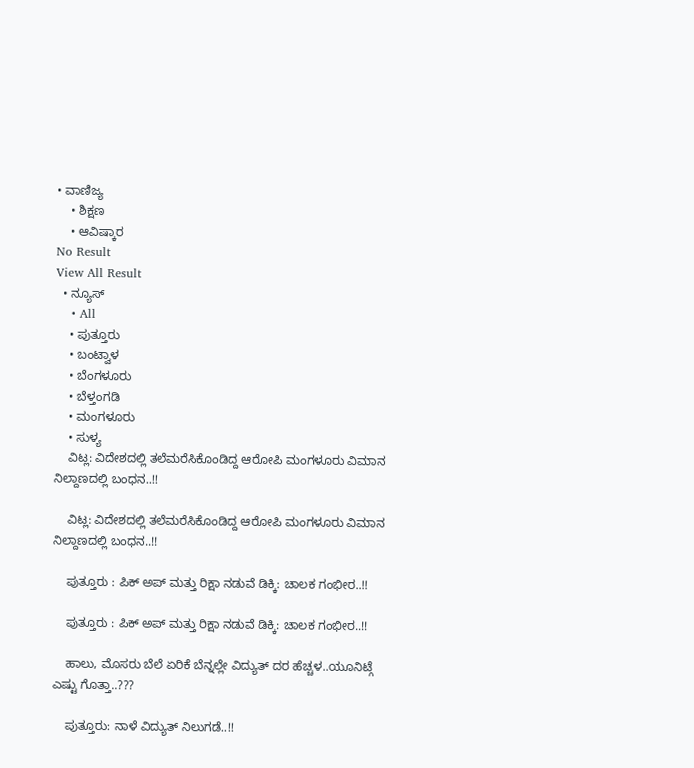• ವಾಣಿಜ್ಯ
    • ಶಿಕ್ಷಣ
    • ಆವಿಷ್ಕಾರ
No Result
View All Result
  • ನ್ಯೂಸ್
    • All
    • ಪುತ್ತೂರು
    • ಬಂಟ್ವಾಳ
    • ಬೆಂಗಳೂರು
    • ಬೆಳ್ತಂಗಡಿ
    • ಮಂಗಳೂರು
    • ಸುಳ್ಯ
    ವಿಟ್ಲ: ವಿದೇಶದಲ್ಲಿ ತಲೆಮರೆಸಿಕೊಂಡಿದ್ದ ಆರೋಪಿ ಮಂಗಳೂರು ವಿಮಾನ ನಿಲ್ದಾಣದಲ್ಲಿ ಬಂಧನ..!!

    ವಿಟ್ಲ: ವಿದೇಶದಲ್ಲಿ ತಲೆಮರೆಸಿಕೊಂಡಿದ್ದ ಆರೋಪಿ ಮಂಗಳೂರು ವಿಮಾನ ನಿಲ್ದಾಣದಲ್ಲಿ ಬಂಧನ..!!

    ಪುತ್ತೂರು : ಪಿಕ್ ಅಪ್ ಮತ್ತು ರಿಕ್ಷಾ ನಡುವೆ ಡಿಕ್ಕಿ: ಚಾಲಕ ಗಂಭೀರ..!!

    ಪುತ್ತೂರು : ಪಿಕ್ ಅಪ್ ಮತ್ತು ರಿಕ್ಷಾ ನಡುವೆ ಡಿಕ್ಕಿ: ಚಾಲಕ ಗಂಭೀರ..!!

    ಹಾಲು, ಮೊಸರು ಬೆಲೆ ಏರಿಕೆ ಬೆನ್ನಲ್ಲೇ ವಿದ್ಯುತ್‌ ದರ ಹೆಚ್ಚಳ..ಯೂನಿಟ್ಗೆ ಎಷ್ಟು ಗೊತ್ತಾ..???

    ಪುತ್ತೂರು: ನಾಳೆ ವಿದ್ಯುತ್ ನಿಲುಗಡೆ..!!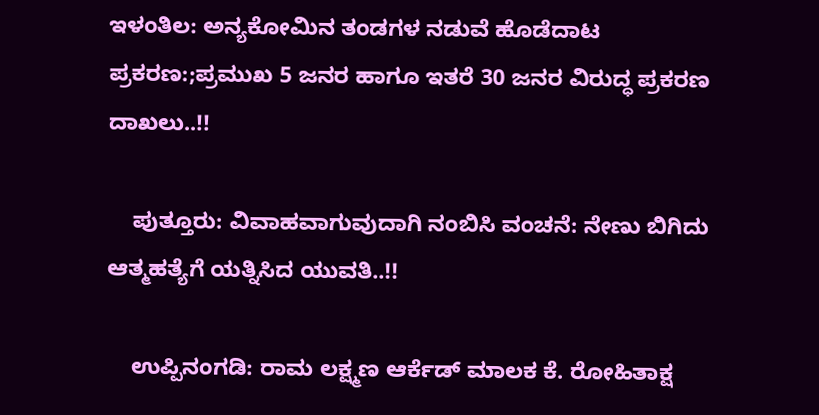ಇಳಂತಿಲ: ಅನ್ಯಕೋಮಿನ ತಂಡಗಳ ನಡುವೆ ಹೊಡೆದಾಟ ಪ್ರಕರಣ:;ಪ್ರಮುಖ 5 ಜನರ ಹಾಗೂ ಇತರೆ 30 ಜನರ ವಿರುದ್ಧ ಪ್ರಕರಣ ದಾಖಲು..!!

    ಪುತ್ತೂರು: ವಿವಾಹವಾಗುವುದಾಗಿ ನಂಬಿಸಿ ವಂಚನೆ: ನೇಣು ಬಿಗಿದು ಆತ್ಮಹತ್ಯೆಗೆ ಯತ್ನಿಸಿದ ಯುವತಿ..!!

    ಉಪ್ಪಿನಂಗಡಿ: ರಾಮ ಲಕ್ಷ್ಮಣ ಆರ್ಕೆಡ್ ಮಾಲಕ ಕೆ. ರೋಹಿತಾಕ್ಷ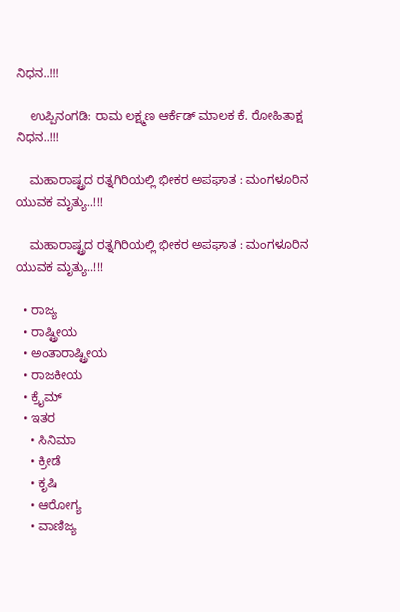ನಿಧನ..!!!

    ಉಪ್ಪಿನಂಗಡಿ: ರಾಮ ಲಕ್ಷ್ಮಣ ಆರ್ಕೆಡ್ ಮಾಲಕ ಕೆ. ರೋಹಿತಾಕ್ಷ ನಿಧನ..!!!

    ಮಹಾರಾಷ್ಟ್ರದ ರತ್ನಗಿರಿಯಲ್ಲಿ ಭೀಕರ ಅಪಘಾತ : ಮಂಗಳೂರಿನ ಯುವಕ ಮೃತ್ಯು..!!!

    ಮಹಾರಾಷ್ಟ್ರದ ರತ್ನಗಿರಿಯಲ್ಲಿ ಭೀಕರ ಅಪಘಾತ : ಮಂಗಳೂರಿನ ಯುವಕ ಮೃತ್ಯು..!!!

  • ರಾಜ್ಯ
  • ರಾಷ್ಟ್ರೀಯ
  • ಅಂತಾರಾಷ್ಟ್ರೀಯ
  • ರಾಜಕೀಯ
  • ಕ್ರೈಮ್
  • ಇತರ
    • ಸಿನಿಮಾ
    • ಕ್ರೀಡೆ
    • ಕೃಷಿ
    • ಆರೋಗ್ಯ
    • ವಾಣಿಜ್ಯ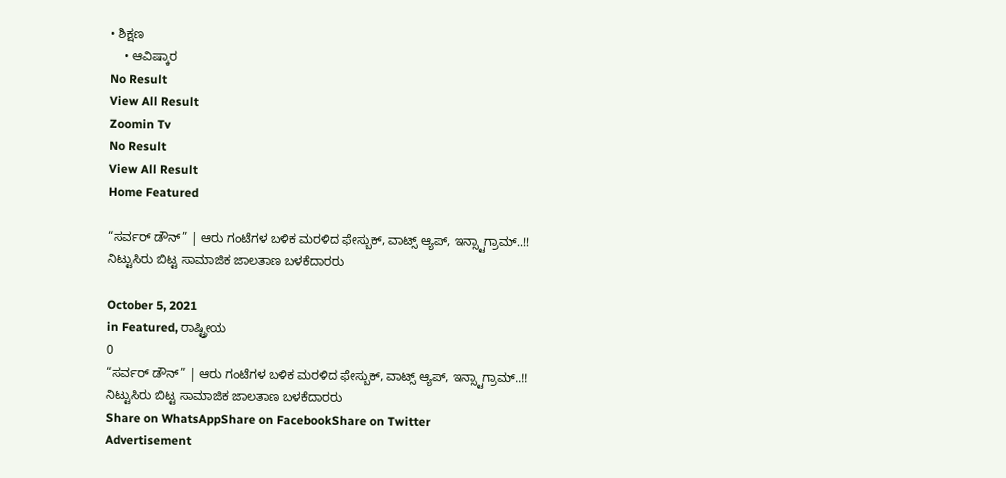• ಶಿಕ್ಷಣ
    • ಆವಿಷ್ಕಾರ
No Result
View All Result
Zoomin Tv
No Result
View All Result
Home Featured

“ಸರ್ವರ್ ಡೌನ್” | ಆರು ಗಂಟೆಗಳ ಬಳಿಕ ಮರಳಿದ ಫೇಸ್ಬುಕ್, ವಾಟ್ಸ್ ಆ್ಯಪ್, ಇನ್ಸ್ಟಾಗ್ರಾಮ್..!! ನಿಟ್ಟುಸಿರು ಬಿಟ್ಟ ಸಾಮಾಜಿಕ ಜಾಲತಾಣ ಬಳಕೆದಾರರು

October 5, 2021
in Featured, ರಾಷ್ಟ್ರೀಯ
0
“ಸರ್ವರ್ ಡೌನ್” | ಆರು ಗಂಟೆಗಳ ಬಳಿಕ ಮರಳಿದ ಫೇಸ್ಬುಕ್, ವಾಟ್ಸ್ ಆ್ಯಪ್, ಇನ್ಸ್ಟಾಗ್ರಾಮ್..!! ನಿಟ್ಟುಸಿರು ಬಿಟ್ಟ ಸಾಮಾಜಿಕ ಜಾಲತಾಣ ಬಳಕೆದಾರರು
Share on WhatsAppShare on FacebookShare on Twitter
Advertisement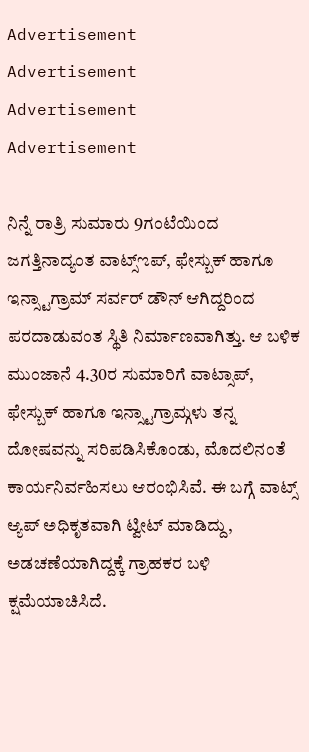Advertisement
Advertisement
Advertisement
Advertisement

ನಿನ್ನೆ ರಾತ್ರಿ ಸುಮಾರು 9ಗಂಟೆಯಿಂದ ಜಗತ್ತಿನಾದ್ಯಂತ ವಾಟ್ಸ್ಌಪ್, ಫೇಸ್ಬುಕ್ ಹಾಗೂ ಇನ್ಸ್ಟಾಗ್ರಾಮ್ ಸರ್ವರ್ ಡೌನ್ ಆಗಿದ್ದರಿಂದ ಪರದಾಡುವಂತ ಸ್ಥಿತಿ ನಿರ್ಮಾಣವಾಗಿತ್ತು. ಆ ಬಳಿಕ ಮುಂಜಾನೆ 4.30ರ ಸುಮಾರಿಗೆ ವಾಟ್ಸಾಪ್, ಫೇಸ್ಬುಕ್ ಹಾಗೂ ಇನ್ಸ್ಟಾಗ್ರಾಮ್ಗಳು ತನ್ನ ದೋಷವನ್ನು ಸರಿಪಡಿಸಿಕೊಂಡು, ಮೊದಲಿನಂತೆ ಕಾರ್ಯನಿರ್ವಹಿಸಲು ಆರಂಭಿಸಿವೆ. ಈ ಬಗ್ಗೆ ವಾಟ್ಸ್‌ ಆ್ಯಪ್‌ ಅಧಿಕೃತವಾಗಿ ಟ್ವೀಟ್‌ ಮಾಡಿದ್ದು, ಅಡಚಣೆಯಾಗಿದ್ದಕ್ಕೆ ಗ್ರಾಹಕರ ಬಳಿ ಕ್ಷಮೆಯಾಚಿಸಿದೆ.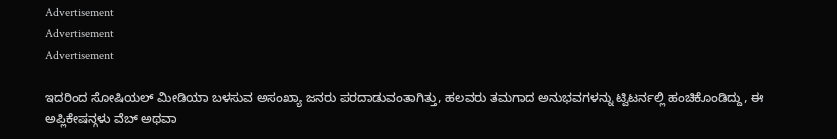Advertisement
Advertisement
Advertisement

ಇದರಿಂದ ಸೋಷಿಯಲ್ ಮೀಡಿಯಾ ಬಳಸುವ ಅಸಂಖ್ಯಾ ಜನರು ಪರದಾಡುವಂತಾಗಿತ್ತು, ಹಲವರು ತಮಗಾದ ಅನುಭವಗಳನ್ನು ಟ್ವಿಟರ್ನಲ್ಲಿ ಹಂಚಿಕೊಂಡಿದ್ದು, ಈ ಅಪ್ಲಿಕೇಷನ್ಗಳು ವೆಬ್ ಅಥವಾ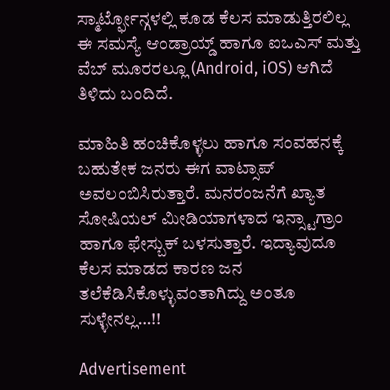ಸ್ಮಾರ್ಟ್ಫೋನ್ಗಳಲ್ಲಿ ಕೂಡ ಕೆಲಸ ಮಾಡುತ್ತಿರಲಿಲ್ಲ ಈ ಸಮಸ್ಯೆ ಆಂಡ್ರಾಯ್ಡ್ ಹಾಗೂ ಐಒಎಸ್ ಮತ್ತು ವೆಬ್ ಮೂರರಲ್ಲೂ (Android, iOS) ಆಗಿದೆ ತಿಳಿದು ಬಂದಿದೆ.

ಮಾಹಿತಿ ಹಂಚಿಕೊಳ್ಳಲು ಹಾಗೂ ಸಂವಹನಕ್ಕೆ ಬಹುತೇಕ ಜನರು ಈಗ ವಾಟ್ಸಾಪ್ ಅವಲಂಬಿಸಿರುತ್ತಾರೆ. ಮನರಂಜನೆಗೆ ಖ್ಯಾತ ಸೋಷಿಯಲ್ ಮೀಡಿಯಾಗಳಾದ ಇನ್ಸ್ಟಾಗ್ರಾಂ ಹಾಗೂ ಫೇಸ್ಬುಕ್ ಬಳಸುತ್ತಾರೆ. ಇದ್ಯಾವುದೂ ಕೆಲಸ ಮಾಡದ ಕಾರಣ ಜನ ತಲೆಕೆಡಿಸಿಕೊಳ್ಳುವಂತಾಗಿದ್ದು ಅಂತೂ ಸುಳ್ಳೇನಲ್ಲ…!!

Advertisement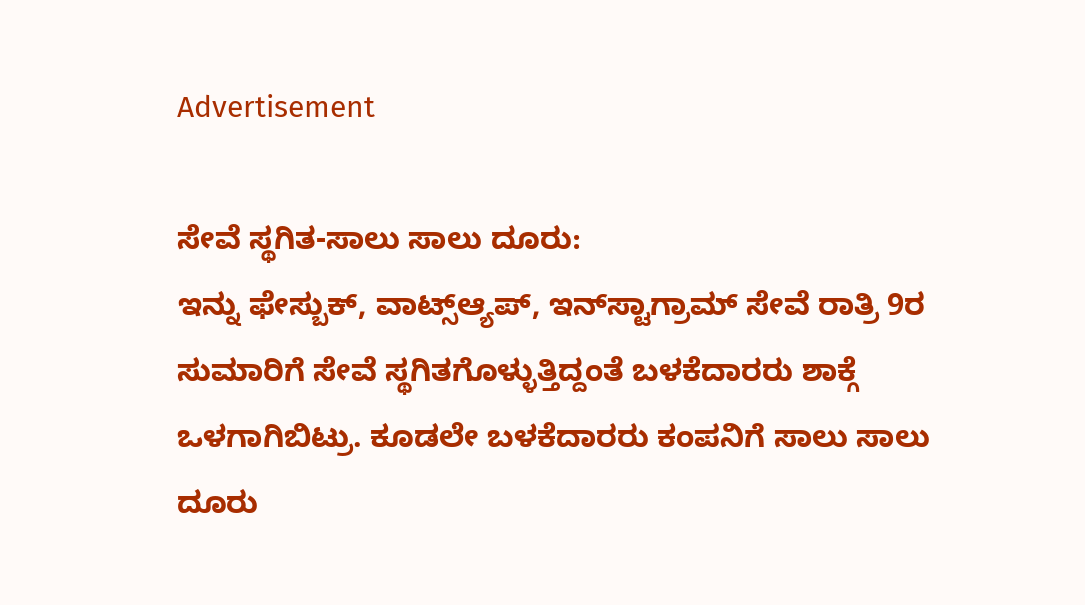Advertisement

ಸೇವೆ ಸ್ಥಗಿತ-ಸಾಲು ಸಾಲು ದೂರು:
ಇನ್ನು ಫೇಸ್ಬುಕ್, ವಾಟ್ಸ್‌ಆ್ಯಪ್, ಇನ್‌ಸ್ಟಾಗ್ರಾಮ್ ಸೇವೆ ರಾತ್ರಿ 9ರ ಸುಮಾರಿಗೆ ಸೇವೆ ಸ್ಥಗಿತಗೊಳ್ಳುತ್ತಿದ್ದಂತೆ ಬಳಕೆದಾರರು ಶಾಕ್ಗೆ ಒಳಗಾಗಿಬಿಟ್ರು. ಕೂಡಲೇ ಬಳಕೆದಾರರು ಕಂಪನಿಗೆ ಸಾಲು ಸಾಲು ದೂರು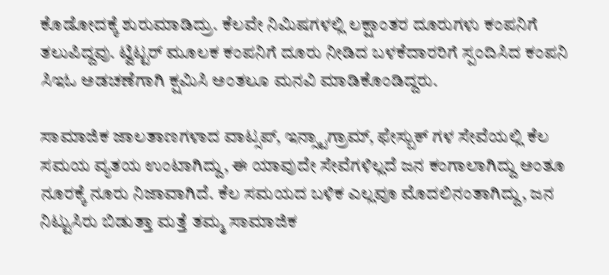ಕೊಡೋದಕ್ಕೆ ಶುರುಮಾಡಿದ್ರು. ಕೆಲವೇ ನಿಮಿಷಗಳಲ್ಲಿ ಲಕ್ಷಾಂತರ ದೂರುಗಳು ಕಂಪನಿಗೆ ತಲುಪಿದ್ದವು. ಟ್ವಿಟ್ಟರ್ ಮೂಲಕ ಕಂಪನಿಗೆ ದೂರು ನೀಡಿದ ಬಳಕೆದಾರರಿಗೆ ಸ್ಪಂದಿಸಿದ ಕಂಪನಿ ಸಿಇಓ ಅಡಚಣೆಗಾಗಿ ಕ್ಷಮಿಸಿ ಅಂತಲೂ ಮನವಿ ಮಾಡಿಕೊಂಡಿದ್ದರು.

ಸಾಮಾಜಿಕ ಜಾಲತಾಣಗಳಾದ ವಾಟ್ಸಪ್, ಇನ್ಸ್ಟಾಗ್ರಾಮ್, ಫೇಸ್ಬುಕ್ ಗಳ ಸೇವೆಯಲ್ಲಿ ಕೆಲ ಸಮಯ ವ್ಯತಯ ಉಂಟಾಗಿದ್ದು, ಈ ಯಾವುದೇ ಸೇವೆಗಳಿಲ್ಲದೆ ಜನ ಕಂಗಾಲಾಗಿದ್ದು ಅಂತೂ ನೂರಕ್ಕೆ ನೂರು ನಿಜಾವಾಗಿದೆ. ಕೆಲ ಸಮಯದ ಬಳಿಕ ಎಲ್ಲವೂ ಮೊದಲಿನಂತಾಗಿದ್ದು, ಜನ ನಿಟ್ಟುಸಿರು ಬಿಡುತ್ತಾ ಮತ್ತೆ ತಮ್ಮ ಸಾಮಾಜಿಕ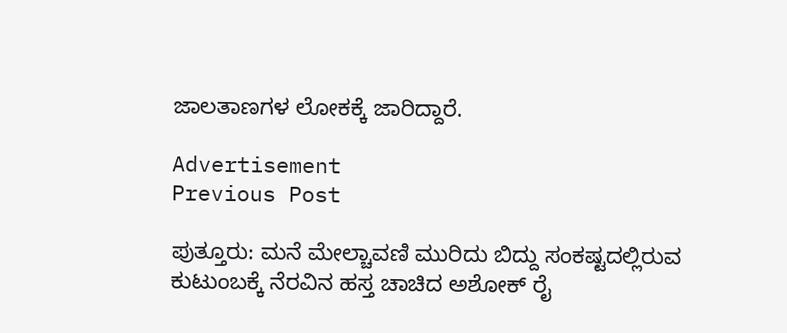ಜಾಲತಾಣಗಳ ಲೋಕಕ್ಕೆ ಜಾರಿದ್ದಾರೆ.

Advertisement
Previous Post

ಪುತ್ತೂರು: ಮನೆ ಮೇಲ್ಚಾವಣಿ ಮುರಿದು ಬಿದ್ದು ಸಂಕಷ್ಟದಲ್ಲಿರುವ ಕುಟುಂಬಕ್ಕೆ ನೆರವಿನ ಹಸ್ತ ಚಾಚಿದ ಅಶೋಕ್ ರೈ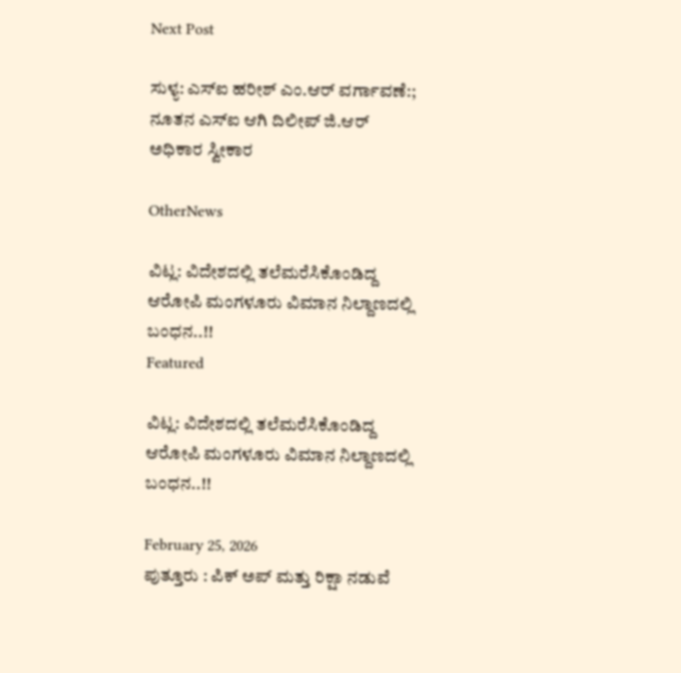Next Post

ಸುಳ್ಯ: ಎಸ್ಐ ಹರೀಶ್ ಎಂ.ಆರ್ ವರ್ಗಾವಣೆ:; ನೂತನ ಎಸ್ಐ ಆಗಿ ದಿಲೀಪ್‌ ಜಿ.ಆರ್ ಅಧಿಕಾರ ಸ್ವೀಕಾರ

OtherNews

ವಿಟ್ಲ: ವಿದೇಶದಲ್ಲಿ ತಲೆಮರೆಸಿಕೊಂಡಿದ್ದ ಆರೋಪಿ ಮಂಗಳೂರು ವಿಮಾನ ನಿಲ್ದಾಣದಲ್ಲಿ ಬಂಧನ..!!
Featured

ವಿಟ್ಲ: ವಿದೇಶದಲ್ಲಿ ತಲೆಮರೆಸಿಕೊಂಡಿದ್ದ ಆರೋಪಿ ಮಂಗಳೂರು ವಿಮಾನ ನಿಲ್ದಾಣದಲ್ಲಿ ಬಂಧನ..!!

February 25, 2026
ಪುತ್ತೂರು : ಪಿಕ್ ಅಪ್ ಮತ್ತು ರಿಕ್ಷಾ ನಡುವೆ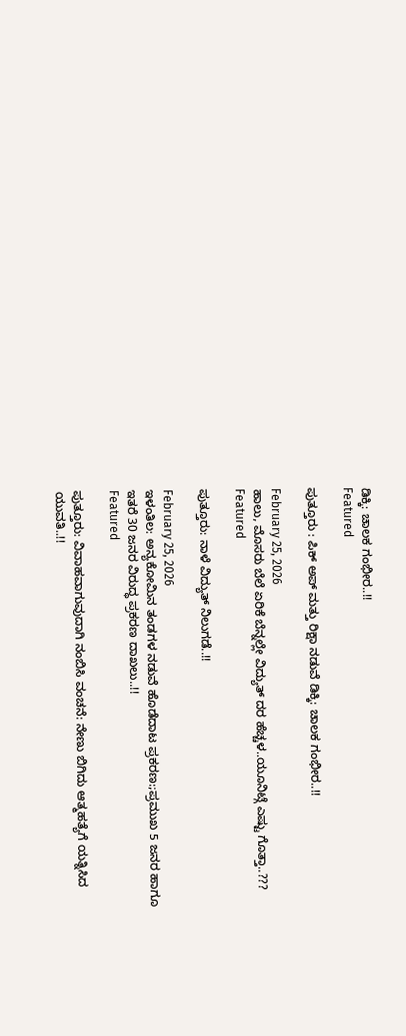ಡಿಕ್ಕಿ: ಚಾಲಕ ಗಂಭೀರ..!!
Featured

ಪುತ್ತೂರು : ಪಿಕ್ ಅಪ್ ಮತ್ತು ರಿಕ್ಷಾ ನಡುವೆ ಡಿಕ್ಕಿ: ಚಾಲಕ ಗಂಭೀರ..!!

February 25, 2026
ಹಾಲು, ಮೊಸರು ಬೆಲೆ ಏರಿಕೆ ಬೆನ್ನಲ್ಲೇ ವಿದ್ಯುತ್‌ ದರ ಹೆಚ್ಚಳ..ಯೂನಿಟ್ಗೆ ಎಷ್ಟು ಗೊತ್ತಾ..???
Featured

ಪುತ್ತೂರು: ನಾಳೆ ವಿದ್ಯುತ್ ನಿಲುಗಡೆ..!!

February 25, 2026
ಇಳಂತಿಲ: ಅನ್ಯಕೋಮಿನ ತಂಡಗಳ ನಡುವೆ ಹೊಡೆದಾಟ ಪ್ರಕರಣ:;ಪ್ರಮುಖ 5 ಜನರ ಹಾಗೂ ಇತರೆ 30 ಜನರ ವಿರುದ್ಧ ಪ್ರಕರಣ ದಾಖಲು..!!
Featured

ಪುತ್ತೂರು: ವಿವಾಹವಾಗುವುದಾಗಿ ನಂಬಿಸಿ ವಂಚನೆ: ನೇಣು ಬಿಗಿದು ಆತ್ಮಹತ್ಯೆಗೆ ಯತ್ನಿಸಿದ ಯುವತಿ..!!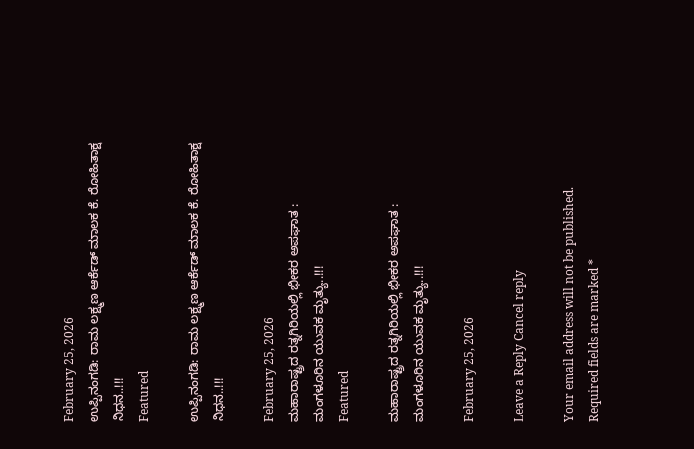February 25, 2026
ಉಪ್ಪಿನಂಗಡಿ: ರಾಮ ಲಕ್ಷ್ಮಣ ಆರ್ಕೆಡ್ ಮಾಲಕ ಕೆ. ರೋಹಿತಾಕ್ಷ ನಿಧನ..!!!
Featured

ಉಪ್ಪಿನಂಗಡಿ: ರಾಮ ಲಕ್ಷ್ಮಣ ಆರ್ಕೆಡ್ ಮಾಲಕ ಕೆ. ರೋಹಿತಾಕ್ಷ ನಿಧನ..!!!

February 25, 2026
ಮಹಾರಾಷ್ಟ್ರದ ರತ್ನಗಿರಿಯಲ್ಲಿ ಭೀಕರ ಅಪಘಾತ : ಮಂಗಳೂರಿನ ಯುವಕ ಮೃತ್ಯು..!!!
Featured

ಮಹಾರಾಷ್ಟ್ರದ ರತ್ನಗಿರಿಯಲ್ಲಿ ಭೀಕರ ಅಪಘಾತ : ಮಂಗಳೂರಿನ ಯುವಕ ಮೃತ್ಯು..!!!

February 25, 2026

Leave a Reply Cancel reply

Your email address will not be published. Required fields are marked *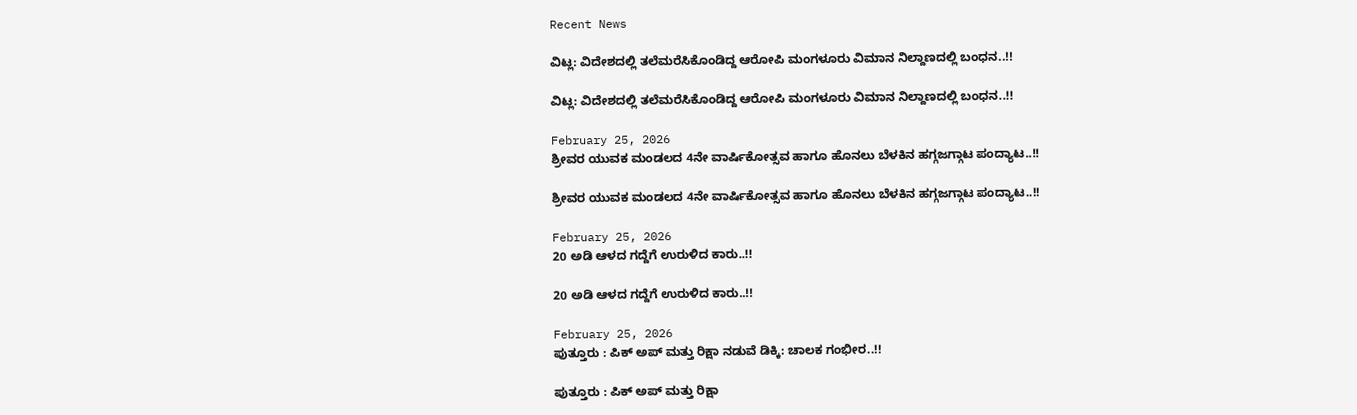Recent News

ವಿಟ್ಲ: ವಿದೇಶದಲ್ಲಿ ತಲೆಮರೆಸಿಕೊಂಡಿದ್ದ ಆರೋಪಿ ಮಂಗಳೂರು ವಿಮಾನ ನಿಲ್ದಾಣದಲ್ಲಿ ಬಂಧನ..!!

ವಿಟ್ಲ: ವಿದೇಶದಲ್ಲಿ ತಲೆಮರೆಸಿಕೊಂಡಿದ್ದ ಆರೋಪಿ ಮಂಗಳೂರು ವಿಮಾನ ನಿಲ್ದಾಣದಲ್ಲಿ ಬಂಧನ..!!

February 25, 2026
ಶ್ರೀವರ ಯುವಕ ಮಂಡಲದ 4ನೇ ವಾರ್ಷಿಕೋತ್ಸವ ಹಾಗೂ ಹೊನಲು ಬೆಳಕಿನ ಹಗ್ಗಜಗ್ಗಾಟ ಪಂದ್ಯಾಟ..!!

ಶ್ರೀವರ ಯುವಕ ಮಂಡಲದ 4ನೇ ವಾರ್ಷಿಕೋತ್ಸವ ಹಾಗೂ ಹೊನಲು ಬೆಳಕಿನ ಹಗ್ಗಜಗ್ಗಾಟ ಪಂದ್ಯಾಟ..!!

February 25, 2026
20 ಅಡಿ ಆಳದ ಗದ್ದೆಗೆ ಉರುಳಿದ ಕಾರು..!!

20 ಅಡಿ ಆಳದ ಗದ್ದೆಗೆ ಉರುಳಿದ ಕಾರು..!!

February 25, 2026
ಪುತ್ತೂರು : ಪಿಕ್ ಅಪ್ ಮತ್ತು ರಿಕ್ಷಾ ನಡುವೆ ಡಿಕ್ಕಿ: ಚಾಲಕ ಗಂಭೀರ..!!

ಪುತ್ತೂರು : ಪಿಕ್ ಅಪ್ ಮತ್ತು ರಿಕ್ಷಾ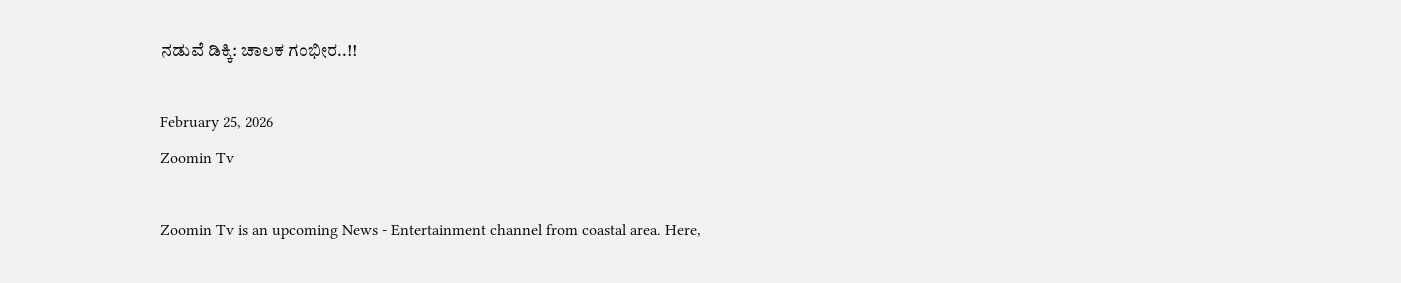ನಡುವೆ ಡಿಕ್ಕಿ: ಚಾಲಕ ಗಂಭೀರ..!!

February 25, 2026
Zoomin Tv

Zoomin Tv is an upcoming News - Entertainment channel from coastal area. Here,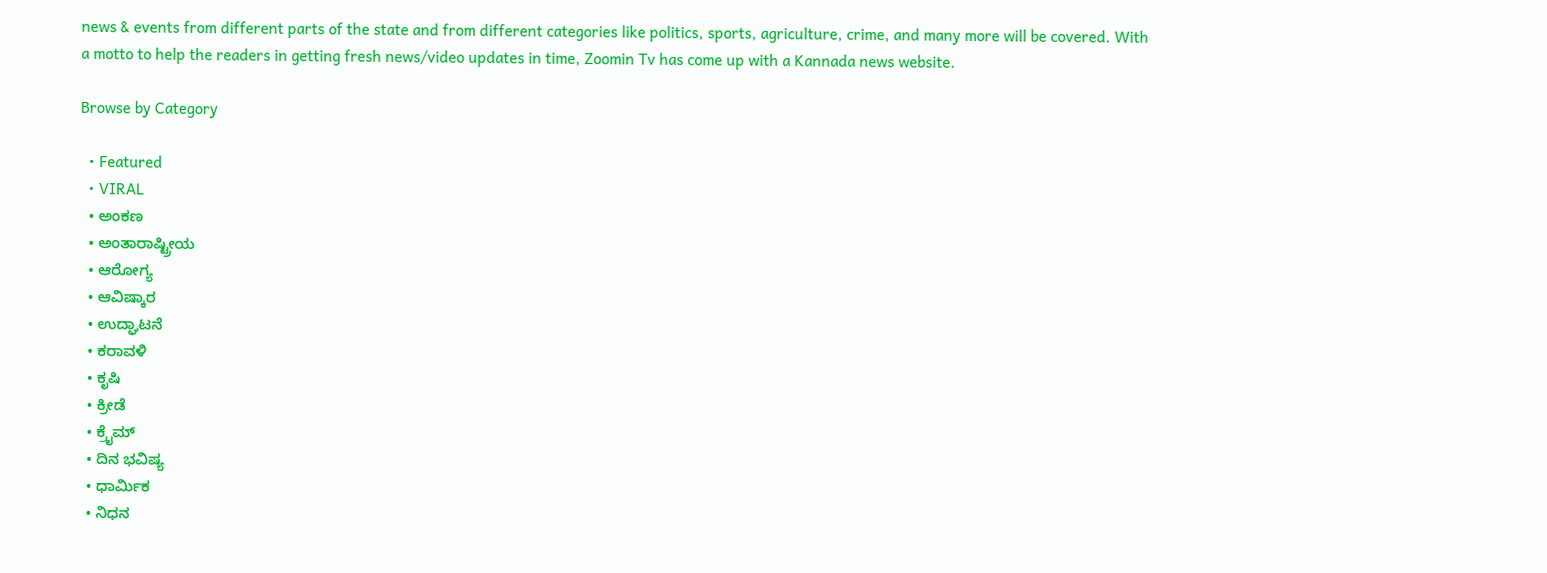news & events from different parts of the state and from different categories like politics, sports, agriculture, crime, and many more will be covered. With a motto to help the readers in getting fresh news/video updates in time, Zoomin Tv has come up with a Kannada news website.

Browse by Category

  • Featured
  • VIRAL
  • ಅಂಕಣ
  • ಅಂತಾರಾಷ್ಟ್ರೀಯ
  • ಆರೋಗ್ಯ
  • ಆವಿಷ್ಕಾರ
  • ಉದ್ಘಾಟನೆ
  • ಕರಾವಳಿ
  • ಕೃಷಿ
  • ಕ್ರೀಡೆ
  • ಕ್ರೈಮ್
  • ದಿನ ಭವಿಷ್ಯ
  • ಧಾರ್ಮಿಕ
  • ನಿಧನ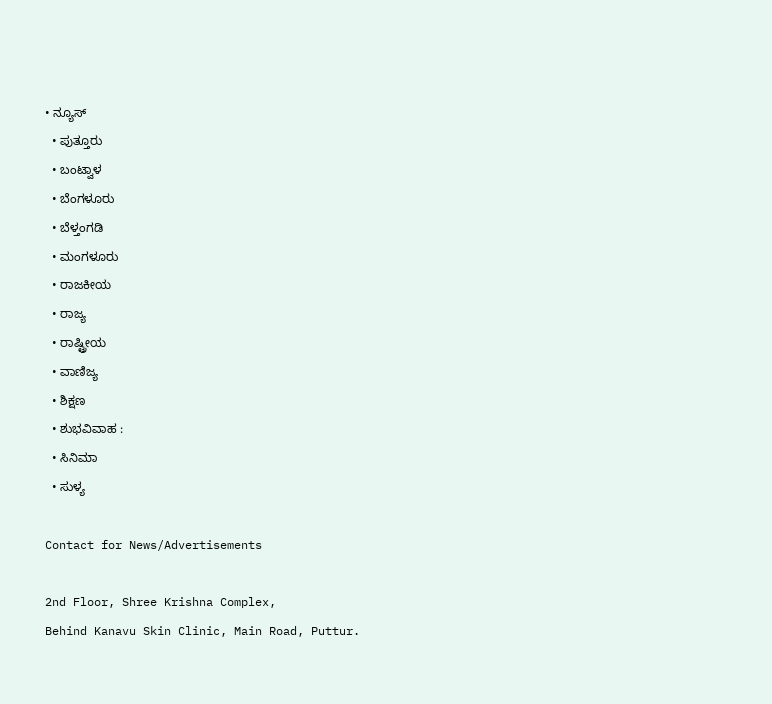• ನ್ಯೂಸ್
  • ಪುತ್ತೂರು
  • ಬಂಟ್ವಾಳ
  • ಬೆಂಗಳೂರು
  • ಬೆಳ್ತಂಗಡಿ
  • ಮಂಗಳೂರು
  • ರಾಜಕೀಯ
  • ರಾಜ್ಯ
  • ರಾಷ್ಟ್ರೀಯ
  • ವಾಣಿಜ್ಯ
  • ಶಿಕ್ಷಣ
  • ಶುಭವಿವಾಹ :
  • ಸಿನಿಮಾ
  • ಸುಳ್ಯ

Contact for News/Advertisements

2nd Floor, Shree Krishna Complex,
Behind Kanavu Skin Clinic, Main Road, Puttur.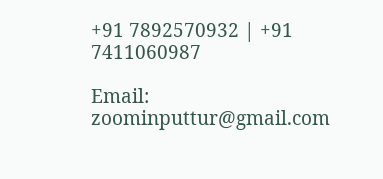+91 7892570932 | +91 7411060987

Email: zoominputtur@gmail.com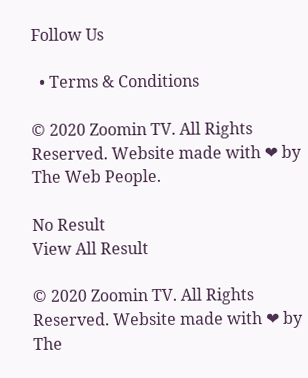Follow Us

  • Terms & Conditions

© 2020 Zoomin TV. All Rights Reserved. Website made with ❤ by The Web People.

No Result
View All Result

© 2020 Zoomin TV. All Rights Reserved. Website made with ❤ by The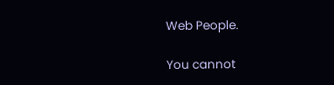Web People.

You cannot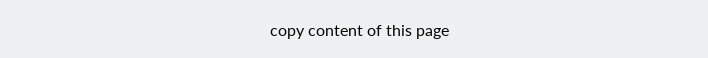copy content of this page